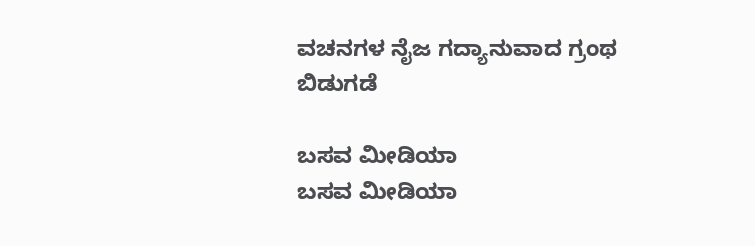ವಚನಗಳ ನೈಜ ಗದ್ಯಾನುವಾದ ಗ್ರಂಥ ಬಿಡುಗಡೆ

ಬಸವ ಮೀಡಿಯಾ
ಬಸವ ಮೀಡಿಯಾ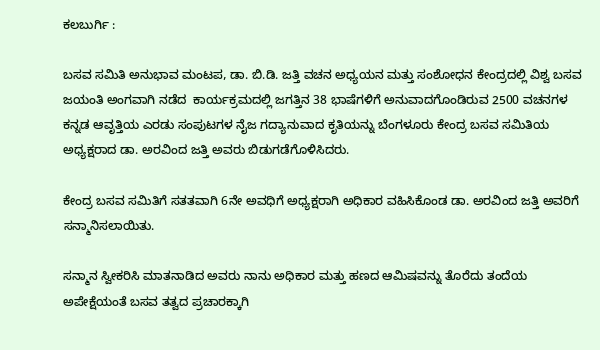ಕಲಬುರ್ಗಿ :

ಬಸವ ಸಮಿತಿ ಅನುಭಾವ ಮಂಟಪ, ಡಾ. ಬಿ.ಡಿ. ಜತ್ತಿ ವಚನ ಅಧ್ಯಯನ ಮತ್ತು ಸಂಶೋಧನ ಕೇಂದ್ರದಲ್ಲಿ ವಿಶ್ವ ಬಸವ ಜಯಂತಿ ಅಂಗವಾಗಿ ನಡೆದ  ಕಾರ್ಯಕ್ರಮದಲ್ಲಿ ಜಗತ್ತಿನ 38 ಭಾಷೆಗಳಿಗೆ ಅನುವಾದಗೊಂಡಿರುವ 2500 ವಚನಗಳ ಕನ್ನಡ ಆವೃತ್ತಿಯ ಎರಡು ಸಂಪುಟಗಳ ನೈಜ ಗದ್ಯಾನುವಾದ ಕೃತಿಯನ್ನು ಬೆಂಗಳೂರು ಕೇಂದ್ರ ಬಸವ ಸಮಿತಿಯ ಅಧ್ಯಕ್ಷರಾದ ಡಾ. ಅರವಿಂದ ಜತ್ತಿ ಅವರು ಬಿಡುಗಡೆಗೊಳಿಸಿದರು.

ಕೇಂದ್ರ ಬಸವ ಸಮಿತಿಗೆ ಸತತವಾಗಿ 6ನೇ ಅವಧಿಗೆ ಅಧ್ಯಕ್ಷರಾಗಿ ಅಧಿಕಾರ ವಹಿಸಿಕೊಂಡ ಡಾ. ಅರವಿಂದ ಜತ್ತಿ ಅವರಿಗೆ ಸನ್ಮಾನಿಸಲಾಯಿತು.

ಸನ್ಮಾನ ಸ್ವೀಕರಿಸಿ ಮಾತನಾಡಿದ ಅವರು ನಾನು ಅಧಿಕಾರ ಮತ್ತು ಹಣದ ಆಮಿಷವನ್ನು ತೊರೆದು ತಂದೆಯ ಅಪೇಕ್ಷೆಯಂತೆ ಬಸವ ತತ್ವದ ಪ್ರಚಾರಕ್ಕಾಗಿ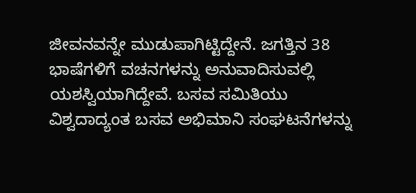ಜೀವನವನ್ನೇ ಮುಡುಪಾಗಿಟ್ಟಿದ್ದೇನೆ. ಜಗತ್ತಿನ 38 ಭಾಷೆಗಳಿಗೆ ವಚನಗಳನ್ನು ಅನುವಾದಿಸುವಲ್ಲಿ ಯಶಸ್ವಿಯಾಗಿದ್ದೇವೆ. ಬಸವ ಸಮಿತಿಯು ವಿಶ್ವದಾದ್ಯಂತ ಬಸವ ಅಭಿಮಾನಿ ಸಂಘಟನೆಗಳನ್ನು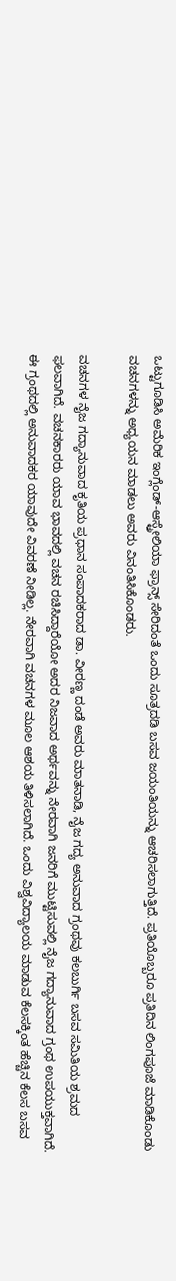ಒಟ್ಟುಗೂಡಿಸಿ ಅಮೆರಿಕ ಇಂಗ್ಲೆಂಡ್-ಆಸ್ಟ್ರೇಲಿಯಾ ಫ್ರಾನ್ಸ್ ಸೇರಿದಂತೆ ಒಂದು ಸೂತ್ರದಡಿ ಬಸವ ಜಯಂತಿಯನ್ನು ಆಚರಿಸಲಾಗುತ್ತಿದೆ. ಪ್ರತಿಯೊಬ್ಬರೂ ಪ್ರತಿದಿನ ಲಿಂಗಪೂಜೆ ಮಾಡಿಕೊಂಡು ವಚನಗಳನ್ನು ಅಧ್ಯಯನ ಮಾಡಲು ಅವರು ವಿನಂತಿಸಿಕೊಂಡರು.

ವಚನಗಳ ನೈಜ ಗದ್ಯಾನುವಾದ ಕೃತಿಯ ಪ್ರಧಾನ ಸಂಪಾದಕರಾದ ಡಾ. ವೀರಣ್ಣ ದಂಡೆ ಅವರು ಮಾತನಾಡಿ, ನೈಜ ಗದ್ಯ ಅನುವಾದ ಗ್ರಂಥವು ಕಲಬುರ್ಗಿ ಬಸವ ಸಮಿತಿಯ ಶ್ರಮದ ಫಲವಾಗಿದೆ. ವಚನಕಾರರು ಯಾವ ಭಾವದಲ್ಲಿ ವಚನ ರಚಿಸಿದ್ದಾರೆಯೋ ಅದರ ನಿಜವಾದ ಅರ್ಥವನ್ನು ನೇರವಾಗಿ ಜನರಿಗೆ ಮುಟ್ಟಿಸುವಲ್ಲಿ ನೈಜ ಗದ್ಯಾನುವಾದ ಗ್ರಂಥ ಉಪಯುಕ್ತವಾಗಿದೆ. ಈ ಗ್ರಂಥದಲ್ಲಿ ಅನುವಾದಕರ ಯಾವುದೇ ವಿವರಣೆ ನೀಡಿಲ್ಲ. ನೇರವಾಗಿ ವಚನಗಳ ಮೂಲ ಆಶಯ ತಿಳಿಸಲಾಗಿದೆ. ಒಂದು ವಿಶ್ವವಿದ್ಯಾಲಯ ಮಾಡುವ ಕೆಲಸಕ್ಕಿಂತ ಹೆಚ್ಚಿನ ಕೆಲಸ ಬಸವ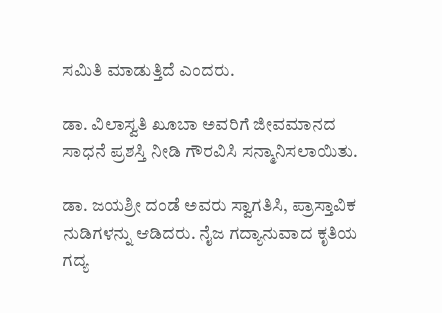ಸಮಿತಿ ಮಾಡುತ್ತಿದೆ ಎಂದರು.

ಡಾ. ವಿಲಾಸ್ವತಿ ಖೂಬಾ ಅವರಿಗೆ ಜೀವಮಾನದ ಸಾಧನೆ ಪ್ರಶಸ್ತಿ ನೀಡಿ ಗೌರವಿಸಿ ಸನ್ಮಾನಿಸಲಾಯಿತು.

ಡಾ. ಜಯಶ್ರೀ ದಂಡೆ ಅವರು ಸ್ವಾಗತಿಸಿ, ಪ್ರಾಸ್ತಾವಿಕ ನುಡಿಗಳನ್ನು ಆಡಿದರು. ನೈಜ ಗದ್ಯಾನುವಾದ ಕೃತಿಯ ಗದ್ಯ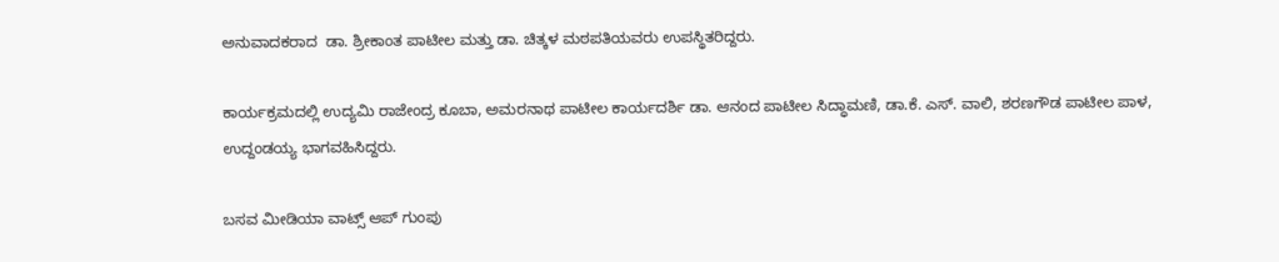ಅನುವಾದಕರಾದ  ಡಾ. ಶ್ರೀಕಾಂತ ಪಾಟೀಲ ಮತ್ತು ಡಾ. ಚಿತ್ಕಳ ಮಠಪತಿಯವರು ಉಪಸ್ಥಿತರಿದ್ದರು.

ಕಾರ್ಯಕ್ರಮದಲ್ಲಿ ಉದ್ಯಮಿ ರಾಜೇಂದ್ರ ಕೂಬಾ, ಅಮರನಾಥ ಪಾಟೀಲ ಕಾರ್ಯದರ್ಶಿ ಡಾ. ಆನಂದ ಪಾಟೀಲ ಸಿದ್ಧಾಮಣಿ, ಡಾ.ಕೆ. ಎಸ್. ವಾಲಿ, ಶರಣಗೌಡ ಪಾಟೀಲ ಪಾಳ, ಉದ್ದಂಡಯ್ಯ ಭಾಗವಹಿಸಿದ್ದರು.

ಬಸವ ಮೀಡಿಯಾ ವಾಟ್ಸ್ ಆಪ್ ಗುಂಪು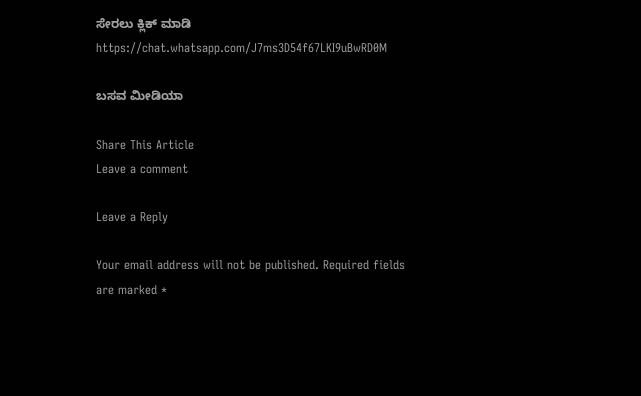ಸೇರಲು ಕ್ಲಿಕ್ ಮಾಡಿ
https://chat.whatsapp.com/J7ms3D54f67LKI9uBwRD0M

ಬಸವ ಮೀಡಿಯಾ

Share This Article
Leave a comment

Leave a Reply

Your email address will not be published. Required fields are marked *